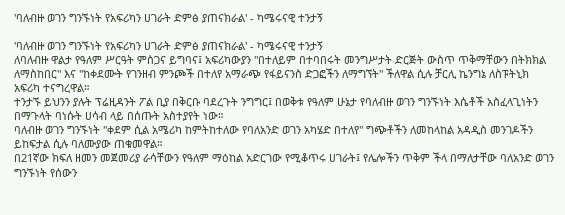'ባለብዙ ወገን ግንኙነት የአፍሪካን ሀገራት ድምፅ ያጠናክራል' - ካሜሩናዊ ተንታኝ

'ባለብዙ ወገን ግንኙነት የአፍሪካን ሀገራት ድምፅ ያጠናክራል' - ካሜሩናዊ ተንታኝ
ለባለብዙ ዋልታ የዓለም ሥርዓት ምስጋና ይግባና፤ አፍሪካውያን "በተለይም በተባበሩት መንግሥታት ድርጅት ውስጥ ጥቅማቸውን በትክክል ለማስከበር" እና "ከቀደሙት የገንዘብ ምንጮች በተለየ አማራጭ የፋይናንስ ድጋፎችን ለማግኘት" ችለዋል ሲሉ ቻርሊ ኬንግኔ ለስፑትኒክ አፍሪካ ተናግረዋል።
ተንታኙ ይህንን ያሉት ፕሬዚዳንት ፖል ቢያ በቅርቡ ባደረጉት ንግግር፤ በወቅቱ የዓለም ሁኔታ የባለብዙ ወገን ግንኙነት እሴቶች አስፈላጊነትን በማጉላት ባነሱት ሀሳብ ላይ በሰጡት አስተያየት ነው።
ባለብዙ ወገን ግንኙነት "ቀደም ሲል አሜሪካ ከምትከተለው የባለአንድ ወገን አካሄድ በተለየ" ግጭቶችን ለመከላከል አዳዲስ መንገዶችን ይከፍታል ሲሉ ባለሙያው ጠቁመዋል።
በ21ኛው ክፍለ ዘመን መጀመሪያ ራሳቸውን የዓለም ማዕከል አድርገው የሚቆጥሩ ሀገራት፤ የሌሎችን ጥቅም ችላ በማለታቸው ባለአንድ ወገን ግንኙነት የሰውን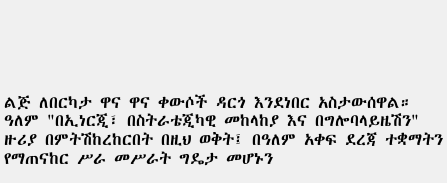ልጅ ለበርካታ ዋና ዋና ቀውሶች ዳርጎ እንደነበር አስታውሰዋል።
ዓለም "በኢነርጂ፣ በስትራቴጂካዊ መከላከያ እና በግሎባላይዜሽን" ዙሪያ በምትሽከረከርበት በዚህ ወቅት፤ በዓለም አቀፍ ደረጃ ተቋማትን የማጠናከር ሥራ መሥራት ግዴታ መሆኑን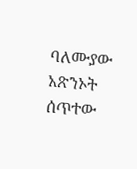ባለሙያው አጽንኦት ሰጥተው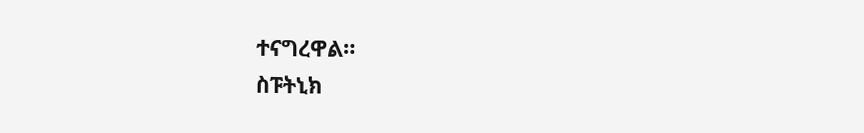ተናግረዋል።
ስፑትኒክ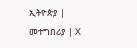ኢትዮጵያ | መተግበሪያ | X